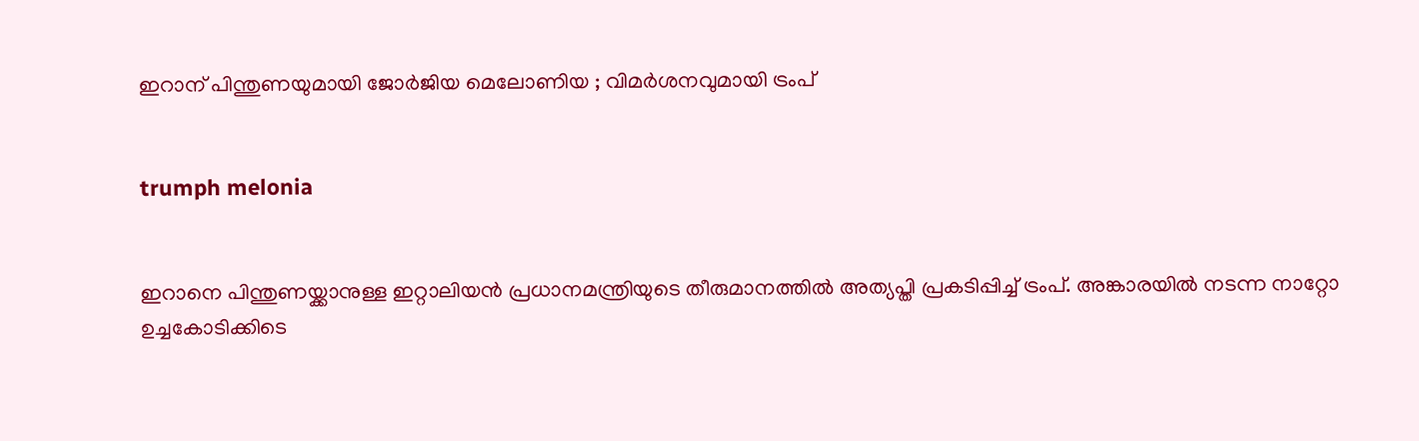ഇറാന് പിന്തുണയുമായി ജോര്‍ജിയ മെലോണിയ ; വിമര്‍ശനവുമായി ട്രംപ്


trumph melonia


ഇറാനെ പിന്തുണയ്ക്കാനുള്ള ഇറ്റാലിയന്‍ പ്രധാനമന്ത്രിയുടെ തീരുമാനത്തില്‍ അത്യപ്തി പ്രകടിപ്പിച്ച് ട്രംപ്. അങ്കാരയില്‍ നടന്ന നാറ്റോ ഉച്ചകോടിക്കിടെ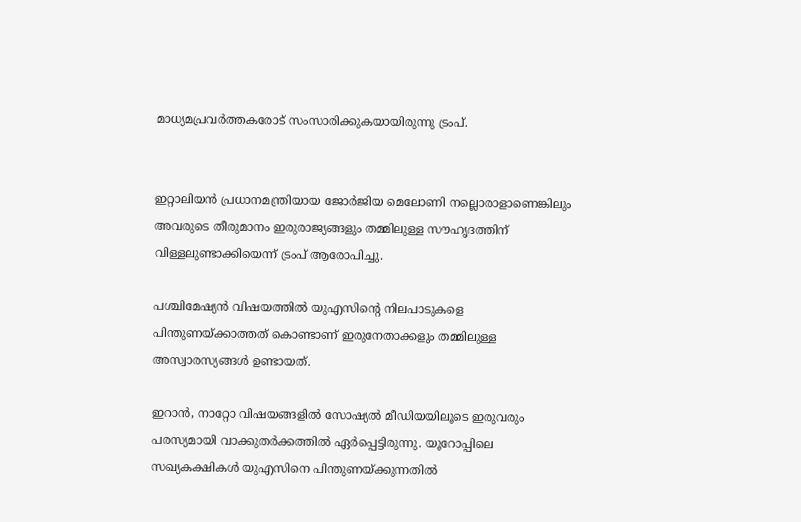മാധ്യമപ്രവര്‍ത്തകരോട് സംസാരിക്കുകയായിരുന്നു ട്രംപ്.


ഇറ്റാലിയന്‍ പ്രധാനമന്ത്രിയായ ജോര്‍ജിയ മെലോണി നല്ലൊരാളാണെങ്കിലും അവരുടെ തീരുമാനം ഇരുരാജ്യങ്ങളും തമ്മിലുള്ള സൗഹൃദത്തിന് വിള്ളലുണ്ടാക്കിയെന്ന് ട്രംപ് ആരോപിച്ചു.

പശ്ചിമേഷ്യന്‍ വിഷയത്തില്‍ യുഎസിന്റെ നിലപാടുകളെ പിന്തുണയ്ക്കാത്തത് കൊണ്ടാണ് ഇരുനേതാക്കളും തമ്മിലുള്ള അസ്വാരസ്യങ്ങള്‍ ഉണ്ടായത്.

ഇറാന്‍, നാറ്റോ വിഷയങ്ങളില്‍ സോഷ്യല്‍ മീഡിയയിലൂടെ ഇരുവരും പരസ്യമായി വാക്കുതര്‍ക്കത്തില്‍ ഏര്‍പ്പെട്ടിരുന്നു. യൂറോപ്പിലെ സഖ്യകക്ഷികള്‍ യുഎസിനെ പിന്തുണയ്ക്കുന്നതില്‍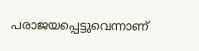പരാജയപ്പെട്ടുവെന്നാണ്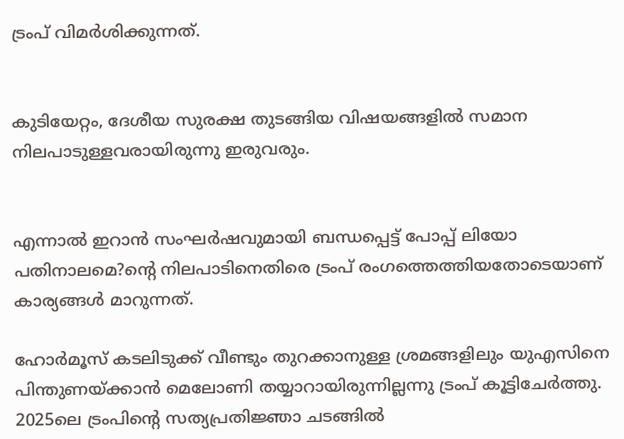ട്രംപ് വിമര്‍ശിക്കുന്നത്.


കുടിയേറ്റം, ദേശീയ സുരക്ഷ തുടങ്ങിയ വിഷയങ്ങളില്‍ സമാന നിലപാടുള്ളവരായിരുന്നു ഇരുവരും.


എന്നാല്‍ ഇറാന്‍ സംഘര്‍ഷവുമായി ബന്ധപ്പെട്ട് പോപ്പ് ലിയോ പതിനാലമെ?ന്റെ നിലപാടിനെതിരെ ട്രംപ് രംഗത്തെത്തിയതോടെയാണ് കാര്യങ്ങള്‍ മാറുന്നത്.

ഹോര്‍മൂസ് കടലിടുക്ക് വീണ്ടും തുറക്കാനുള്ള ശ്രമങ്ങളിലും യുഎസിനെ പിന്തുണയ്ക്കാന്‍ മെലോണി തയ്യാറായിരുന്നില്ലന്നു ട്രംപ് കൂട്ടിചേര്‍ത്തു. 2025ലെ ട്രംപിന്റെ സത്യപ്രതിജ്ഞാ ചടങ്ങില്‍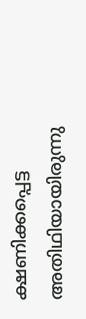ക്ഷണിക്കപ്പെട്ട അതിഥിയായിരുന്നു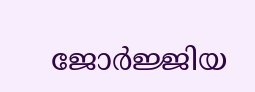ജോര്‍ജ്ജിയ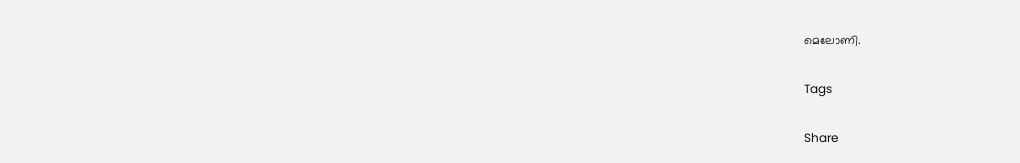മെലോണി.

Tags

Share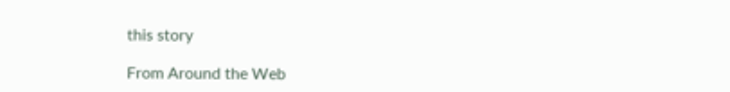this story

From Around the Web